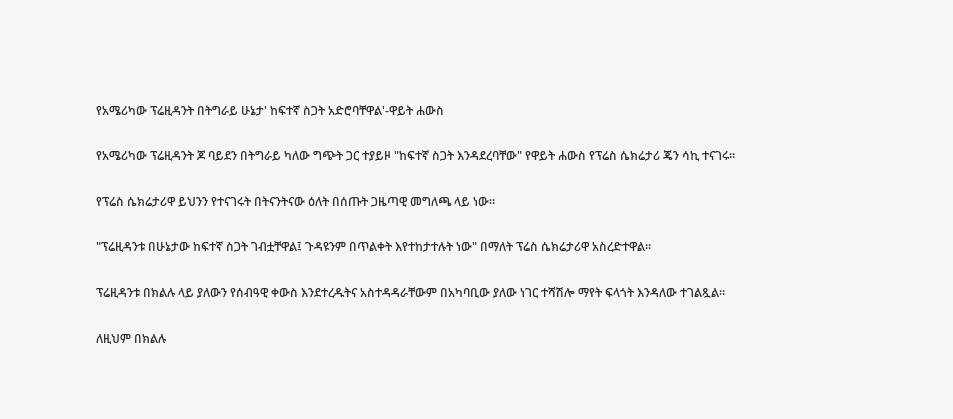የአሜሪካው ፕሬዚዳንት በትግራይ ሁኔታ' ከፍተኛ ስጋት አድሮባቸዋል'-ዋይት ሐውስ

የአሜሪካው ፕሬዚዳንት ጆ ባይደን በትግራይ ካለው ግጭት ጋር ተያይዞ "ከፍተኛ ስጋት እንዳደረባቸው" የዋይት ሐውስ የፕሬስ ሴክሬታሪ ጄን ሳኪ ተናገሩ።

የፕሬስ ሴክሬታሪዋ ይህንን የተናገሩት በትናንትናው ዕለት በሰጡት ጋዜጣዊ መግለጫ ላይ ነው።

"ፕሬዚዳንቱ በሁኔታው ከፍተኛ ስጋት ገብቷቸዋል፤ ጉዳዩንም በጥልቀት እየተከታተሉት ነው" በማለት ፕሬስ ሴክሬታሪዋ አስረድተዋል።

ፕሬዚዳንቱ በክልሉ ላይ ያለውን የሰብዓዊ ቀውስ እንደተረዱትና አስተዳዳራቸውም በአካባቢው ያለው ነገር ተሻሽሎ ማየት ፍላጎት እንዳለው ተገልጿል።

ለዚህም በክልሉ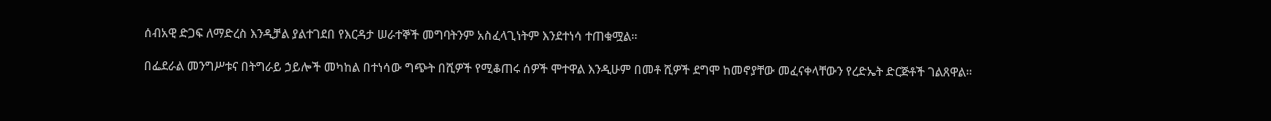ሰብአዊ ድጋፍ ለማድረስ እንዲቻል ያልተገደበ የእርዳታ ሠራተኞች መግባትንም አስፈላጊነትም እንደተነሳ ተጠቁሟል።

በፌደራል መንግሥቱና በትግራይ ኃይሎች መካከል በተነሳው ግጭት በሺዎች የሚቆጠሩ ሰዎች ሞተዋል እንዲሁም በመቶ ሺዎች ደግሞ ከመኖያቸው መፈናቀላቸውን የረድኤት ድርጅቶች ገልጸዋል።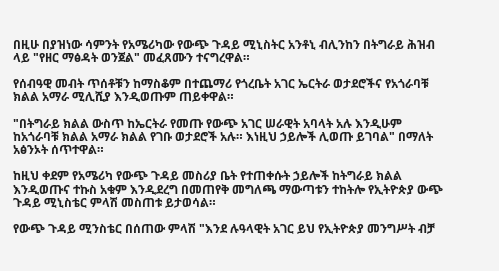በዚሁ በያዝነው ሳምንት የአሜሪካው የውጭ ጉዳይ ሚኒስትር አንቶኒ ብሊንከን በትግራይ ሕዝብ ላይ "የዘር ማፅዳት ወንጀል" መፈጸሙን ተናግረዋል።

የሰብዓዊ መብት ጥሰቶቹን ከማስቆም በተጨማሪ የጎረቤት አገር ኤርትራ ወታደሮችና የአጎራባቹ ክልል አማራ ሚሊሺያ እንዲወጡም ጠይቀዋል።

"በትግራይ ክልል ውስጥ ከኤርትራ የመጡ የውጭ አገር ሠራዊት አባላት አሉ እንዲሁም ከአጎራባቹ ክልል አማራ ክልል የገቡ ወታደሮች አሉ። እነዚህ ኃይሎች ሊወጡ ይገባል" በማለት አፅንኦት ሰጥተዋል።

ከዚህ ቀደም የአሜሪካ የውጭ ጉዳይ መስሪያ ቤት የተጠቀሱት ኃይሎች ከትግራይ ክልል እንዲወጡና ተኩስ አቁም እንዲደረግ በመጠየቅ መግለጫ ማውጣቱን ተከትሎ የኢትዮጵያ ውጭ ጉዳይ ሚኒስቴር ምላሽ መስጠቱ ይታወሳል።

የውጭ ጉዳይ ሚንስቴር በሰጠው ምላሽ "እንደ ሉዓላዊት አገር ይህ የኢትዮጵያ መንግሥት ብቻ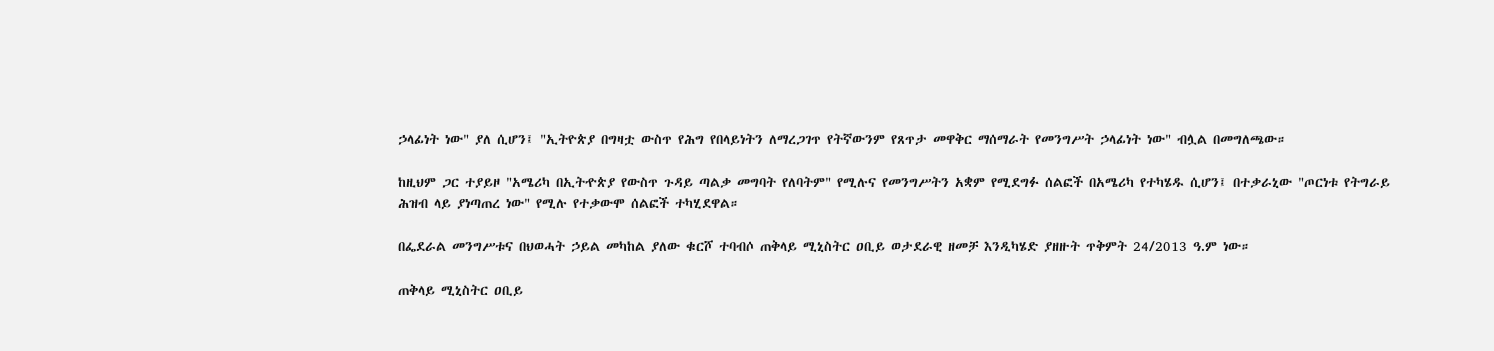ኃላፊነት ነው" ያለ ሲሆን፤ "ኢትዮጵያ በግዛቷ ውስጥ የሕግ የበላይነትን ለማረጋገጥ የትኛውንም የጸጥታ መዋቅር ማሰማራት የመንግሥት ኃላፊነት ነው" ብሏል በመግለጫው።

ከዚህም ጋር ተያይዞ "አሜሪካ በኢትዯጵያ የውስጥ ጉዳይ ጣልቃ መግባት የለባትም" የሚሉና የመንግሥትን አቋም የሚደግፉ ሰልፎች በአሜሪካ የተካሄዱ ሲሆን፤ በተቃራኒው "ጦርነቱ የትግራይ ሕዝብ ላይ ያነጣጠረ ነው" የሚሉ የተቃውሞ ሰልፎች ተካሂደዋል።

በፌደራል መንግሥቱና በህወሓት ኃይል መካከል ያለው ቁርሾ ተባብሶ ጠቅላይ ሚኒስትር ዐቢይ ወታደራዊ ዘመቻ እንዲካሄድ ያዘዙት ጥቅምት 24/2013 ዓ.ም ነው።

ጠቅላይ ሚኒስትር ዐቢይ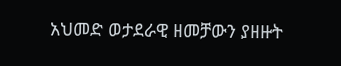አህመድ ወታደራዊ ዘመቻውን ያዘዙት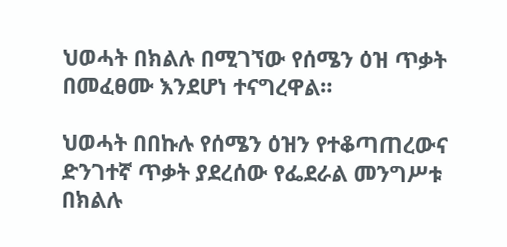ህወሓት በክልሉ በሚገኘው የሰሜን ዕዝ ጥቃት በመፈፀሙ እንደሆነ ተናግረዋል።

ህወሓት በበኩሉ የሰሜን ዕዝን የተቆጣጠረውና ድንገተኛ ጥቃት ያደረሰው የፌደራል መንግሥቱ በክልሉ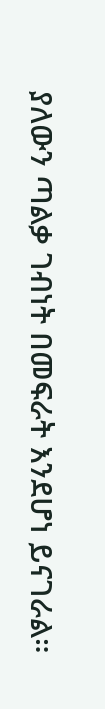ያለውን ጣልቃ ገብነት በመፍራት እንደሆነ ይናገራል።